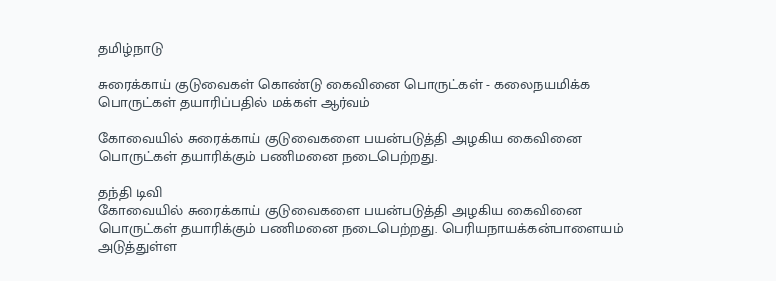தமிழ்நாடு

சுரைக்காய் குடுவைகள் கொண்டு கைவினை பொருட்கள் - கலைநயமிக்க பொருட்கள் தயாரிப்பதில் மக்கள் ஆர்வம்

கோவையில் சுரைக்காய் குடுவைகளை பயன்படுத்தி அழகிய கைவினை பொருட்கள் தயாரிக்கும் பணிமனை நடைபெற்றது.

தந்தி டிவி
கோவையில் சுரைக்காய் குடுவைகளை பயன்படுத்தி அழகிய கைவினை பொருட்கள் தயாரிக்கும் பணிமனை நடைபெற்றது. பெரியநாயக்கன்பாளையம் அடுத்துள்ள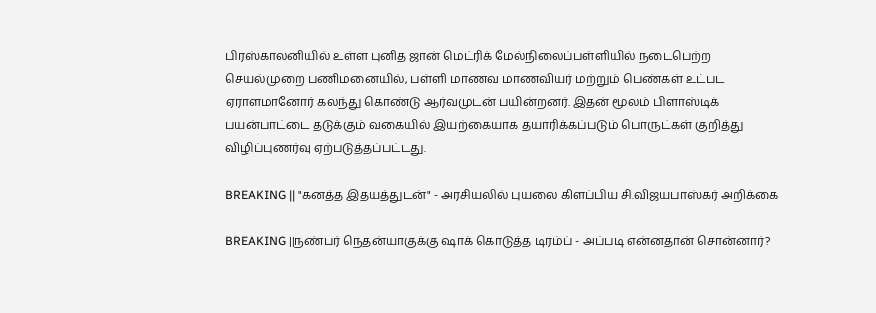பிரஸ்காலனியில் உள்ள புனித ஜான் மெட்ரிக் மேல்நிலைப்பள்ளியில் நடைபெற்ற செயல்முறை பணிமனையில், பள்ளி மாணவ மாணவியர் மற்றும் பெண்கள் உட்பட ஏராளமானோர் கலந்து கொண்டு ஆர்வமுடன் பயின்றனர். இதன் மூலம் பிளாஸ்டிக் பயன்பாட்டை தடுக்கும் வகையில் இயற்கையாக தயாரிக்கப்படும் பொருட்கள் குறித்து விழிப்புணர்வு ஏற்படுத்தப்பட்டது.

BREAKING || "கனத்த இதயத்துடன்" - அரசியலில் புயலை கிளப்பிய சி.விஜயபாஸ்கர் அறிக்கை

BREAKING ||நண்பர் நெதன்யாகுக்கு ஷாக் கொடுத்த டிரம்ப் - அப்படி என்னதான் சொன்னார்?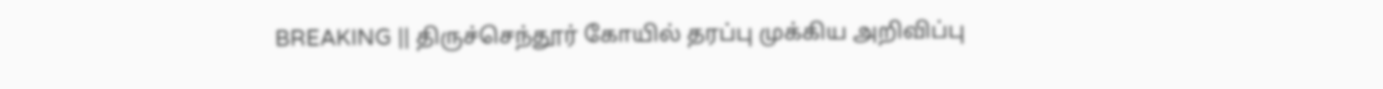BREAKING || திருச்செந்தூர் கோயில் தரப்பு முக்கிய அறிவிப்பு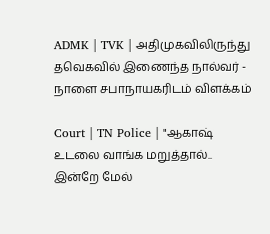ADMK | TVK | அதிமுகவிலிருந்து தவெகவில் இணைந்த நால்வர் - நாளை சபாநாயகரிடம் விளக்கம்

Court | TN Police | "ஆகாஷ் உடலை வாங்க மறுத்தால்.. இன்றே மேல்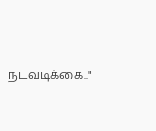நடவடிக்கை.."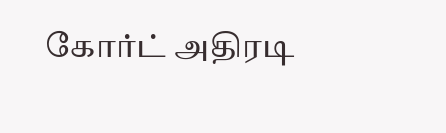கோர்ட் அதிரடி